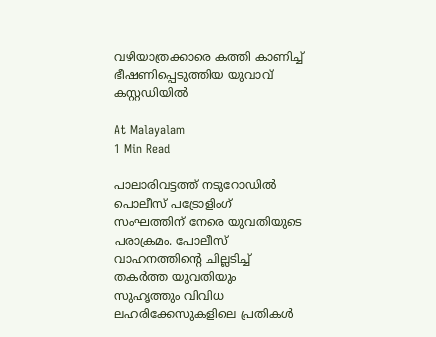വഴിയാത്രക്കാരെ കത്തി കാണിച്ച് ഭീഷണിപ്പെടുത്തിയ യുവാവ് കസ്റ്റഡിയിൽ

At Malayalam
1 Min Read

പാലാരിവട്ടത്ത് നടുറോഡിൽ പൊലീസ് പട്രോളിംഗ് സംഘത്തിന് നേരെ യുവതിയുടെ പരാക്രമം. പോലീസ് വാഹനത്തിന്റെ ചില്ലടിച്ച് തകർത്ത യുവതിയും സുഹൃത്തും വിവിധ ലഹരിക്കേസുകളിലെ പ്രതികൾ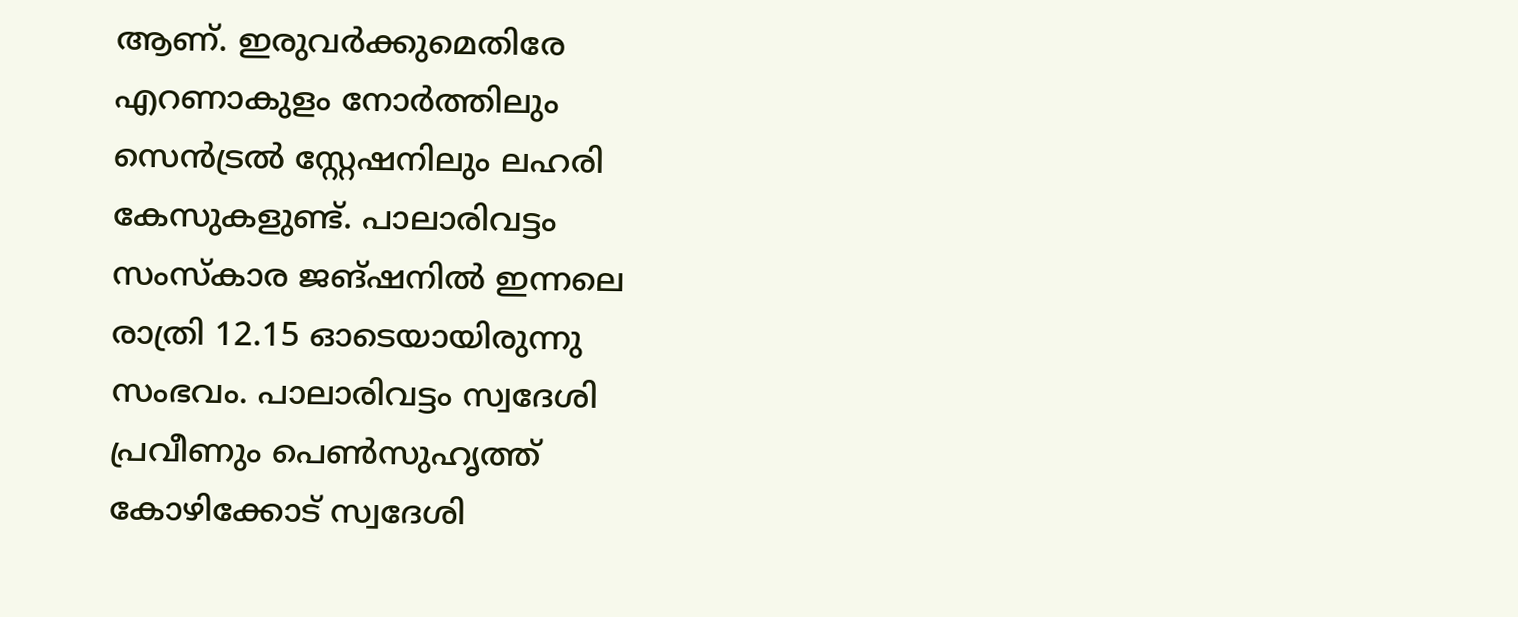ആണ്. ഇരുവർക്കുമെതിരേ എറണാകുളം നോർത്തിലും സെൻട്രൽ സ്റ്റേഷനിലും ലഹരി കേസുകളുണ്ട്. പാലാരിവട്ടം സംസ്‌കാര ജങ്ഷനിൽ ഇന്നലെ രാത്രി 12.15 ഓടെയായിരുന്നു സംഭവം. പാലാരിവട്ടം സ്വദേശി പ്രവീണും പെൺസുഹൃത്ത് കോഴിക്കോട് സ്വദേശി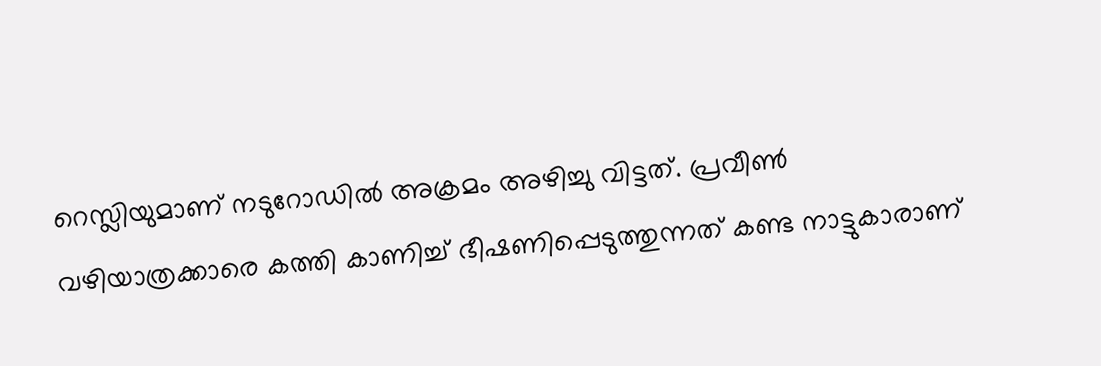റെസ്ലിയുമാണ് നടുറോഡിൽ അക്രമം അഴിച്ചു വിട്ടത്. പ്രവീൺ വഴിയാത്രക്കാരെ കത്തി കാണിച്ച് ഭീഷണിപ്പെടുത്തുന്നത് കണ്ട നാട്ടുകാരാണ്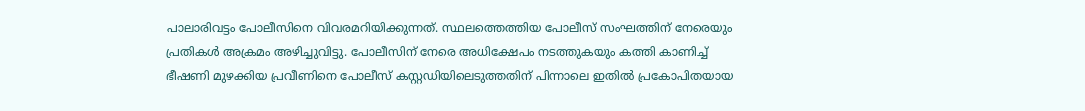പാലാരിവട്ടം പോലീസിനെ വിവരമറിയിക്കുന്നത്. സ്ഥലത്തെത്തിയ പോലീസ് സംഘത്തിന് നേരെയും പ്രതികൾ അക്രമം അഴിച്ചുവിട്ടു. പോലീസിന് നേരെ അധിക്ഷേപം നടത്തുകയും കത്തി കാണിച്ച് ഭീഷണി മുഴക്കിയ പ്രവീണിനെ പോലീസ് കസ്റ്റഡിയിലെടുത്തതിന് പിന്നാലെ ഇതിൽ പ്രകോപിതയായ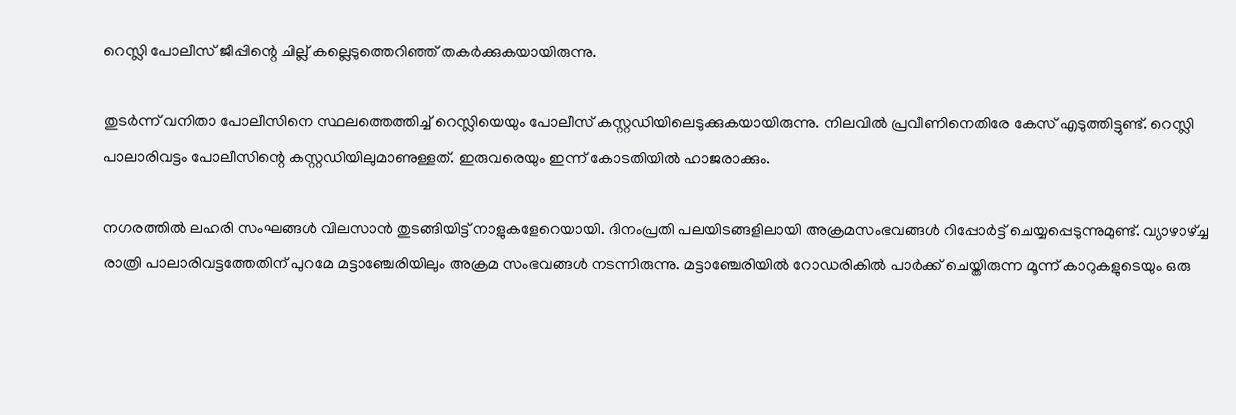റെസ്ലി പോലീസ് ജീപ്പിന്റെ ചില്ല് കല്ലെടുത്തെറിഞ്ഞ് തകർക്കുകയായിരുന്നു.

തുടർന്ന് വനിതാ പോലീസിനെ സ്ഥലത്തെത്തിച്ച് റെസ്ലിയെയും പോലീസ് കസ്റ്റഡിയിലെടുക്കുകയായിരുന്നു. നിലവിൽ പ്രവീണിനെതിരേ കേസ് എടുത്തിട്ടുണ്ട്. റെസ്ലി പാലാരിവട്ടം പോലീസിന്റെ കസ്റ്റഡിയിലുമാണുള്ളത്. ഇരുവരെയും ഇന്ന് കോടതിയിൽ ഹാജരാക്കും.

നഗരത്തിൽ ലഹരി സംഘങ്ങൾ വിലസാൻ തുടങ്ങിയിട്ട് നാളുകളേറെയായി. ദിനംപ്രതി പലയിടങ്ങളിലായി അക്രമസംഭവങ്ങൾ റിപ്പോർട്ട് ചെയ്യപ്പെടുന്നുമുണ്ട്. വ്യാഴാഴ്ച്ച രാത്രി പാലാരിവട്ടത്തേതിന് പുറമേ മട്ടാഞ്ചേരിയിലും അക്രമ സംഭവങ്ങൾ നടന്നിരുന്നു. മട്ടാഞ്ചേരിയിൽ റോഡരികിൽ പാർക്ക് ചെയ്തിരുന്ന മൂന്ന് കാറുകളുടെയും ഒരു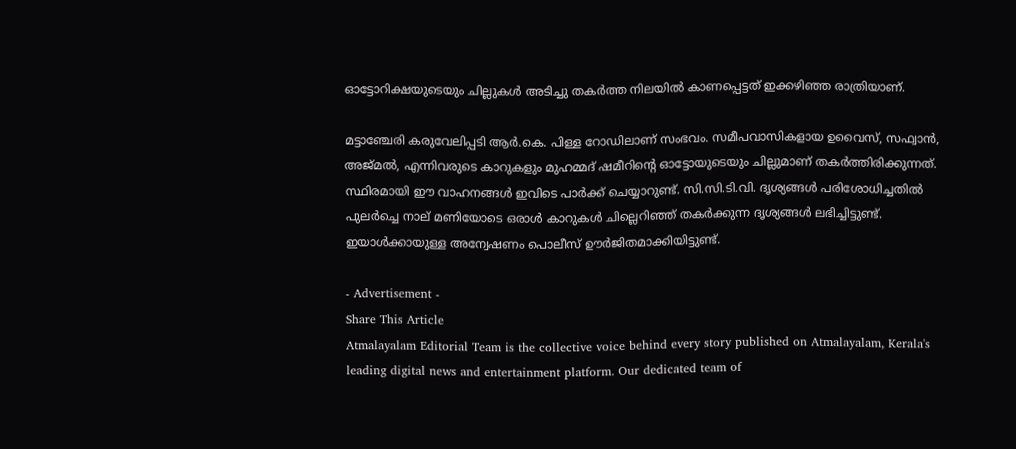ഓട്ടോറിക്ഷയുടെയും ചില്ലുകൾ അടിച്ചു തകർത്ത നിലയിൽ കാണപ്പെട്ടത് ഇക്കഴിഞ്ഞ രാത്രിയാണ്.

മട്ടാഞ്ചേരി കരുവേലിപ്പടി ആർ.കെ. പിള്ള റോഡിലാണ് സംഭവം. സമീപവാസികളായ ഉവൈസ്, സഫ്വാൻ, അജ്മൽ, എന്നിവരുടെ കാറുകളും മുഹമ്മദ് ഷമീറിന്റെ ഓട്ടോയുടെയും ചില്ലുമാണ് തകർത്തിരിക്കുന്നത്. സ്ഥിരമായി ഈ വാഹനങ്ങൾ ഇവിടെ പാർക്ക് ചെയ്യാറുണ്ട്. സി.സി.ടി.വി. ദൃശ്യങ്ങൾ പരിശോധിച്ചതിൽ പുലർച്ചെ നാല് മണിയോടെ ഒരാൾ കാറുകൾ ചില്ലെറിഞ്ഞ് തകർക്കുന്ന ദൃശ്യങ്ങൾ ലഭിച്ചിട്ടുണ്ട്. ഇയാൾക്കായുള്ള അന്വേഷണം പൊലീസ് ഊർജിതമാക്കിയിട്ടുണ്ട്.

- Advertisement -
Share This Article
Atmalayalam Editorial Team is the collective voice behind every story published on Atmalayalam, Kerala's leading digital news and entertainment platform. Our dedicated team of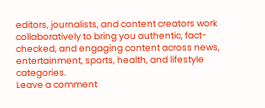editors, journalists, and content creators work collaboratively to bring you authentic, fact-checked, and engaging content across news, entertainment, sports, health, and lifestyle categories.
Leave a comment